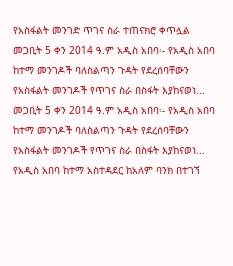የአስፋልት መንገድ ጥገና ስራ ተጠናክሮ ቀጥሏል
መጋቢት 5 ቀን 2014 ዓ.ም አዲስ አበባ፡- የአዲስ አበባ ከተማ መንገዶች ባለስልጣን ጉዳት የደረሰባቸውን የአስፋልት መንገዶች የጥገና ስራ በስፋት እያከናወነ...
መጋቢት 5 ቀን 2014 ዓ.ም አዲስ አበባ፡- የአዲስ አበባ ከተማ መንገዶች ባለስልጣን ጉዳት የደረሰባቸውን የአስፋልት መንገዶች የጥገና ስራ በስፋት እያከናወነ...
የአዲስ አበባ ከተማ አስተዳደር ከአለም ባንክ በተገኘ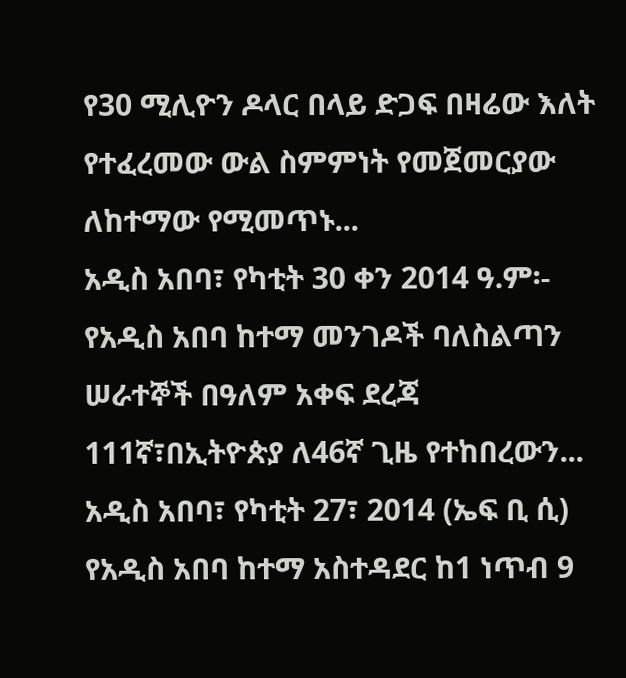የ30 ሚሊዮን ዶላር በላይ ድጋፍ በዛሬው እለት የተፈረመው ውል ስምምነት የመጀመርያው ለከተማው የሚመጥኑ...
አዲስ አበባ፣ የካቲት 30 ቀን 2014 ዓ.ም፡- የአዲስ አበባ ከተማ መንገዶች ባለስልጣን ሠራተኞች በዓለም አቀፍ ደረጃ 111ኛ፣በኢትዮጵያ ለ46ኛ ጊዜ የተከበረውን...
አዲስ አበባ፣ የካቲት 27፣ 2014 (ኤፍ ቢ ሲ) የአዲስ አበባ ከተማ አስተዳደር ከ1 ነጥብ 9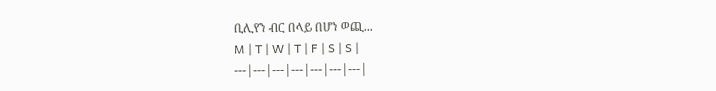ቢሊየን ብር በላይ በሆነ ወጪ...
M | T | W | T | F | S | S |
---|---|---|---|---|---|---|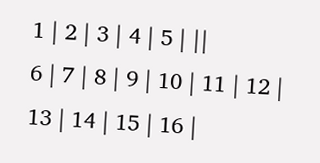1 | 2 | 3 | 4 | 5 | ||
6 | 7 | 8 | 9 | 10 | 11 | 12 |
13 | 14 | 15 | 16 |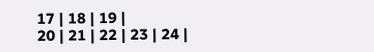17 | 18 | 19 |
20 | 21 | 22 | 23 | 24 |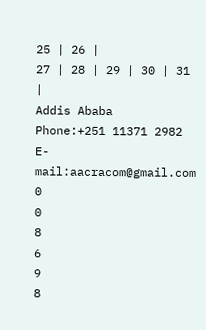25 | 26 |
27 | 28 | 29 | 30 | 31 |
Addis Ababa
Phone:+251 11371 2982
E-mail:aacracom@gmail.com
0
0
8
6
9
8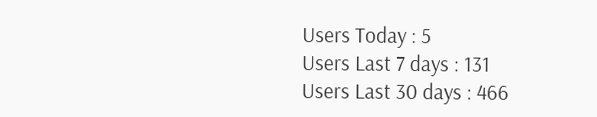Users Today : 5
Users Last 7 days : 131
Users Last 30 days : 466